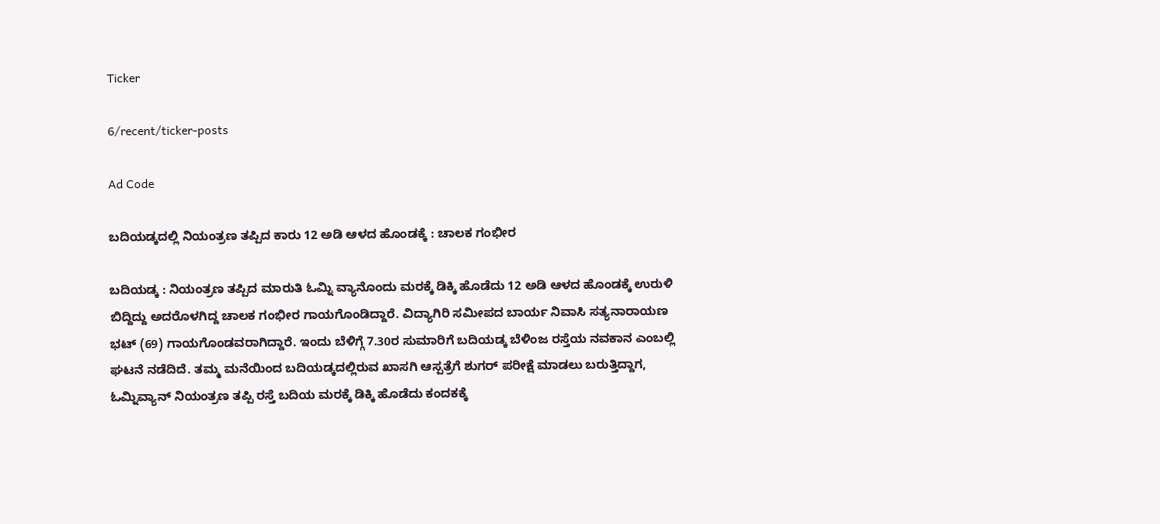Ticker

6/recent/ticker-posts

Ad Code

ಬದಿಯಡ್ಕದಲ್ಲಿ ನಿಯಂತ್ರಣ ತಪ್ಪಿದ ಕಾರು 12 ಅಡಿ ಆಳದ ಹೊಂಡಕ್ಕೆ : ಚಾಲಕ ಗಂಭೀರ

ಬದಿಯಡ್ಕ : ನಿಯಂತ್ರಣ ತಪ್ಪಿದ ಮಾರುತಿ ಓಮ್ನಿ ವ್ಯಾನೊಂದು ಮರಕ್ಕೆ ಡಿಕ್ಕಿ ಹೊಡೆದು 12 ಅಡಿ ಆಳದ ಹೊಂಡಕ್ಕೆ ಉರುಳಿ ಬಿದ್ದಿದ್ದು ಅದರೊಳಗಿದ್ದ ಚಾಲಕ ಗಂಭೀರ ಗಾಯಗೊಂಡಿದ್ದಾರೆ. ವಿದ್ಯಾಗಿರಿ ಸಮೀಪದ ಬಾರ್ಯ ನಿವಾಸಿ ಸತ್ಯನಾರಾಯಣ ಭಟ್ (69) ಗಾಯಗೊಂಡವರಾಗಿದ್ದಾರೆ. ಇಂದು ಬೆಳಿಗ್ಗೆ 7.30ರ ಸುಮಾರಿಗೆ ಬದಿಯಡ್ಕ ಬೆಳಿಂಜ ರಸ್ತೆಯ ನವಕಾನ ಎಂಬಲ್ಲಿ ಘಟನೆ ನಡೆದಿದೆ. ತಮ್ಮ ಮನೆಯಿಂದ ಬದಿಯಡ್ಕದಲ್ಲಿರುವ ಖಾಸಗಿ ಆಸ್ಪತ್ರೆಗೆ ಶುಗರ್ ಪರೀಕ್ಷೆ ಮಾಡಲು ಬರುತ್ತಿದ್ದಾಗ, ಓಮ್ನಿವ್ಯಾನ್ ನಿಯಂತ್ರಣ ತಪ್ಪಿ ರಸ್ತೆ ಬದಿಯ ಮರಕ್ಕೆ ಡಿಕ್ಕಿ ಹೊಡೆದು ಕಂದಕಕ್ಕೆ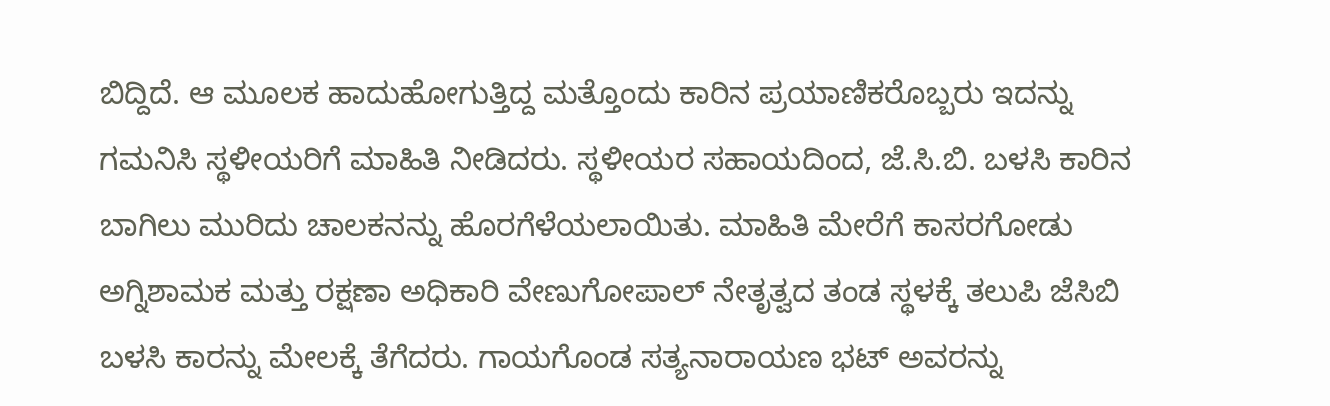ಬಿದ್ದಿದೆ. ಆ ಮೂಲಕ ಹಾದುಹೋಗುತ್ತಿದ್ದ ಮತ್ತೊಂದು ಕಾರಿನ ಪ್ರಯಾಣಿಕರೊಬ್ಬರು ಇದನ್ನು ಗಮನಿಸಿ ಸ್ಥಳೀಯರಿಗೆ ಮಾಹಿತಿ ನೀಡಿದರು. ಸ್ಥಳೀಯರ ಸಹಾಯದಿಂದ, ಜೆ.ಸಿ.ಬಿ. ಬಳಸಿ ಕಾರಿನ ಬಾಗಿಲು ಮುರಿದು ಚಾಲಕನನ್ನು ಹೊರಗೆಳೆಯಲಾಯಿತು. ಮಾಹಿತಿ ಮೇರೆಗೆ ಕಾಸರಗೋಡು ಅಗ್ನಿಶಾಮಕ ಮತ್ತು ರಕ್ಷಣಾ ಅಧಿಕಾರಿ ವೇಣುಗೋಪಾಲ್ ನೇತೃತ್ವದ ತಂಡ ಸ್ಥಳಕ್ಕೆ ತಲುಪಿ ಜೆಸಿಬಿ ಬಳಸಿ ಕಾರನ್ನು ಮೇಲಕ್ಕೆ ತೆಗೆದರು. ಗಾಯಗೊಂಡ ಸತ್ಯನಾರಾಯಣ ಭಟ್ ಅವರನ್ನು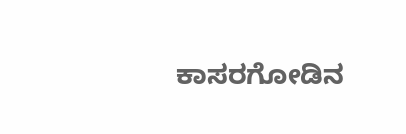ಕಾಸರಗೋಡಿನ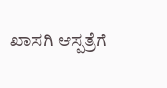ಖಾಸಗಿ ಆಸ್ಪತ್ರೆಗೆ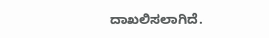ದಾಖಲಿಸಲಾಗಿದೆ.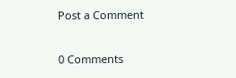Post a Comment

0 Comments